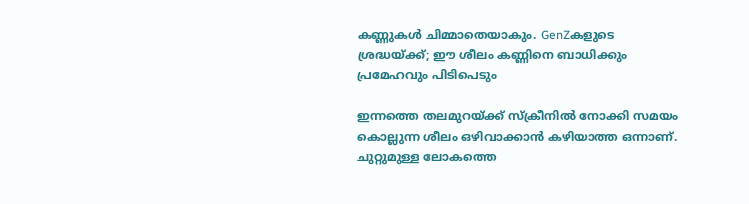കണ്ണുകള്‍ ചിമ്മാതെയാകും. GenZകളുടെ ശ്രദ്ധയ്ക്ക്; ഈ ശീലം കണ്ണിനെ ബാധിക്കും പ്രമേഹവും പിടിപെടും

ഇന്നത്തെ തലമുറയ്ക്ക് സ്‌ക്രീനില്‍ നോക്കി സമയം കൊല്ലുന്ന ശീലം ഒഴിവാക്കാന്‍ കഴിയാത്ത ഒന്നാണ്. ചുറ്റുമുള്ള ലോകത്തെ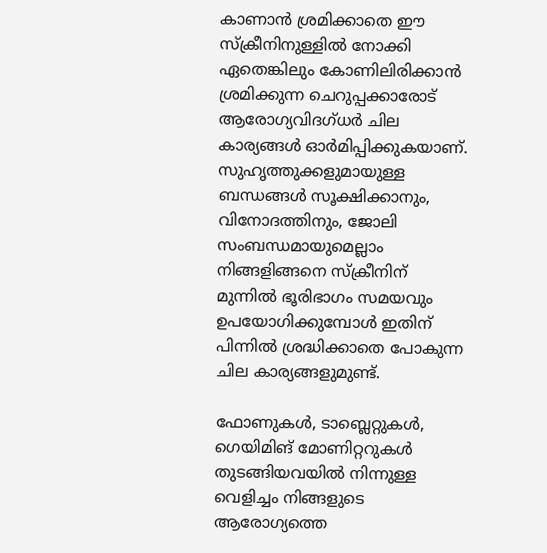കാണാന്‍ ശ്രമിക്കാതെ ഈ സ്‌ക്രീനിനുള്ളില്‍ നോക്കി ഏതെങ്കിലും കോണിലിരിക്കാന്‍ ശ്രമിക്കുന്ന ചെറുപ്പക്കാരോട് ആരോഗ്യവിദഗ്ധര്‍ ചില കാര്യങ്ങള്‍ ഓര്‍മിപ്പിക്കുകയാണ്. സുഹൃത്തുക്കളുമായുള്ള ബന്ധങ്ങള്‍ സൂക്ഷിക്കാനും, വിനോദത്തിനും, ജോലി സംബന്ധമായുമെല്ലാം നിങ്ങളിങ്ങനെ സ്‌ക്രീനിന് മുന്നില്‍ ഭൂരിഭാഗം സമയവും ഉപയോഗിക്കുമ്പോള്‍ ഇതിന് പിന്നില്‍ ശ്രദ്ധിക്കാതെ പോകുന്ന ചില കാര്യങ്ങളുമുണ്ട്.

ഫോണുകള്‍, ടാബ്ലെറ്റുകള്‍, ഗെയിമിങ് മോണിറ്ററുകള്‍ തുടങ്ങിയവയില്‍ നിന്നുള്ള വെളിച്ചം നിങ്ങളുടെ ആരോഗ്യത്തെ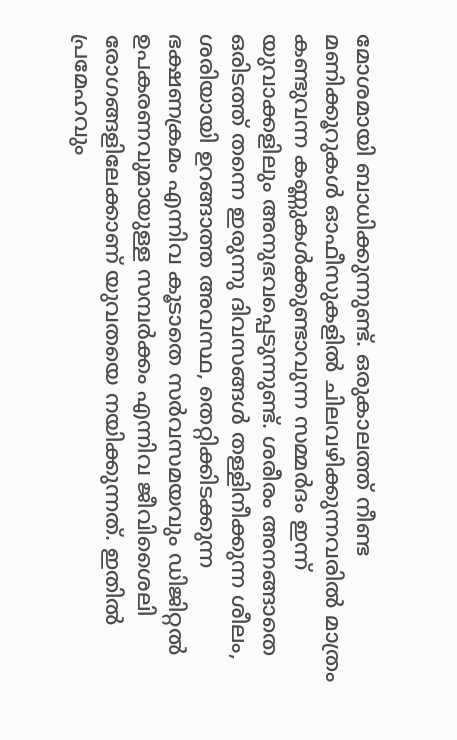മോശമായി ബാധിക്കുന്നുണ്ട്. ഒരുകാലത്ത് നീണ്ട മണിക്കൂറുകള്‍ ഓഫീസുകളില്‍ ചിലവഴിക്കുന്നവരില്‍ മാത്രം കണ്ടുവന്ന കണ്ണുകള്‍ക്കുണ്ടാവുന്ന സമ്മര്‍ദം ഇന്ന് യുവാക്കളിലും അനുഭവപ്പെടുന്നുണ്ട്. ശരീരം അനങ്ങാതെ ഒരിടത്ത് തന്നെ ഇരുന്നു ദിവസങ്ങള്‍ തള്ളിനീക്കുന്ന ശീലം, ശരിയായി ഉറങ്ങാത്ത അവസ്ഥ, തെറ്റിക്കിടക്കുന്ന ഭക്ഷണക്രമം എന്നിവ കൂടാതെ സര്‍വസമയവും ഡിജിറ്റല്‍ ഉപകരണവുമായുള്ള സമ്പര്‍ക്കം എന്നിവ ജീവിശൈലി രോഗങ്ങളിലേക്കാണ് യുവതയെ നയിക്കുന്നത്. ഇതില്‍ പ്രമേഹവും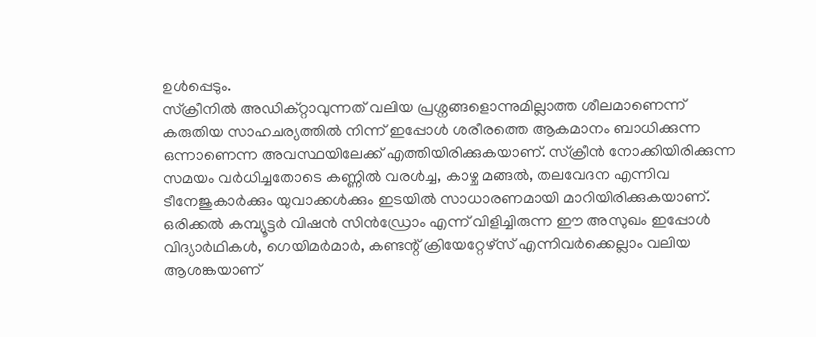ഉള്‍പ്പെടും.
സ്‌ക്രീനില്‍ അഡിക്റ്റാവുന്നത് വലിയ പ്രശ്നങ്ങളൊന്നുമില്ലാത്ത ശീലമാണെന്ന് കരുതിയ സാഹചര്യത്തില്‍ നിന്ന് ഇപ്പോള്‍ ശരീരത്തെ ആകമാനം ബാധിക്കുന്ന ഒന്നാണെന്ന അവസ്ഥയിലേക്ക് എത്തിയിരിക്കുകയാണ്. സ്‌ക്രീന്‍ നോക്കിയിരിക്കുന്ന സമയം വര്‍ധിച്ചതോടെ കണ്ണില്‍ വരള്‍ച്ച, കാഴ്ച മങ്ങല്‍, തലവേദന എന്നിവ ടീനേജുകാര്‍ക്കും യുവാക്കള്‍ക്കും ഇടയില്‍ സാധാരണമായി മാറിയിരിക്കുകയാണ്. ഒരിക്കല്‍ കമ്പ്യൂട്ടര്‍ വിഷന്‍ സിന്‍ഡ്രോം എന്ന് വിളിച്ചിരുന്ന ഈ അസുഖം ഇപ്പോള്‍ വിദ്യാര്‍ഥികള്‍, ഗെയിമര്‍മാര്‍, കണ്ടന്റ് ക്രിയേറ്റേഴ്സ് എന്നിവര്‍ക്കെല്ലാം വലിയ ആശങ്കയാണ്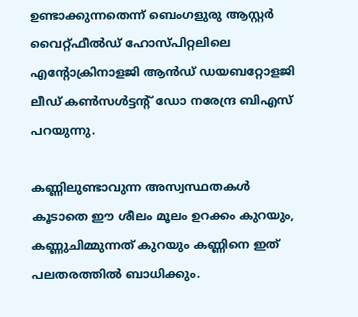ഉണ്ടാക്കുന്നതെന്ന് ബെംഗളുരു ആസ്റ്റര്‍ വൈറ്റ്ഫീല്‍ഡ് ഹോസ്പിറ്റലിലെ എന്റോക്രിനാളജി ആന്‍ഡ് ഡയബറ്റോളജി ലീഡ് കണ്‍സള്‍ട്ടന്റ് ഡോ നരേന്ദ്ര ബിഎസ് പറയുന്നു.

കണ്ണിലുണ്ടാവുന്ന അസ്വസ്ഥതകള്‍ കൂടാതെ ഈ ശീലം മൂലം ഉറക്കം കുറയും, കണ്ണുചിമ്മുന്നത് കുറയും കണ്ണിനെ ഇത് പലതരത്തില്‍ ബാധിക്കും.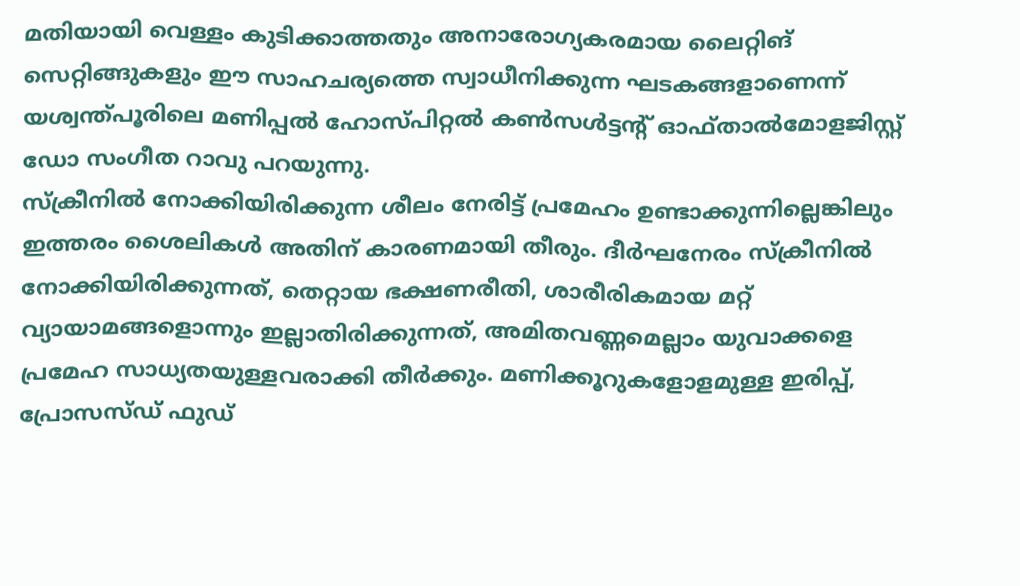മതിയായി വെള്ളം കുടിക്കാത്തതും അനാരോഗ്യകരമായ ലൈറ്റിങ് സെറ്റിങ്ങുകളും ഈ സാഹചര്യത്തെ സ്വാധീനിക്കുന്ന ഘടകങ്ങളാണെന്ന് യശ്വന്ത്പൂരിലെ മണിപ്പല്‍ ഹോസ്പിറ്റല്‍ കണ്‍സള്‍ട്ടന്റ് ഓഫ്താല്‍മോളജിസ്റ്റ് ഡോ സംഗീത റാവു പറയുന്നു.
സ്‌ക്രീനില്‍ നോക്കിയിരിക്കുന്ന ശീലം നേരിട്ട് പ്രമേഹം ഉണ്ടാക്കുന്നില്ലെങ്കിലും ഇത്തരം ശൈലികള്‍ അതിന് കാരണമായി തീരും. ദീര്‍ഘനേരം സ്‌ക്രീനില്‍ നോക്കിയിരിക്കുന്നത്, തെറ്റായ ഭക്ഷണരീതി, ശാരീരികമായ മറ്റ് വ്യായാമങ്ങളൊന്നും ഇല്ലാതിരിക്കുന്നത്, അമിതവണ്ണമെല്ലാം യുവാക്കളെ പ്രമേഹ സാധ്യതയുള്ളവരാക്കി തീര്‍ക്കും. മണിക്കൂറുകളോളമുള്ള ഇരിപ്പ്, പ്രോസസ്ഡ് ഫുഡ്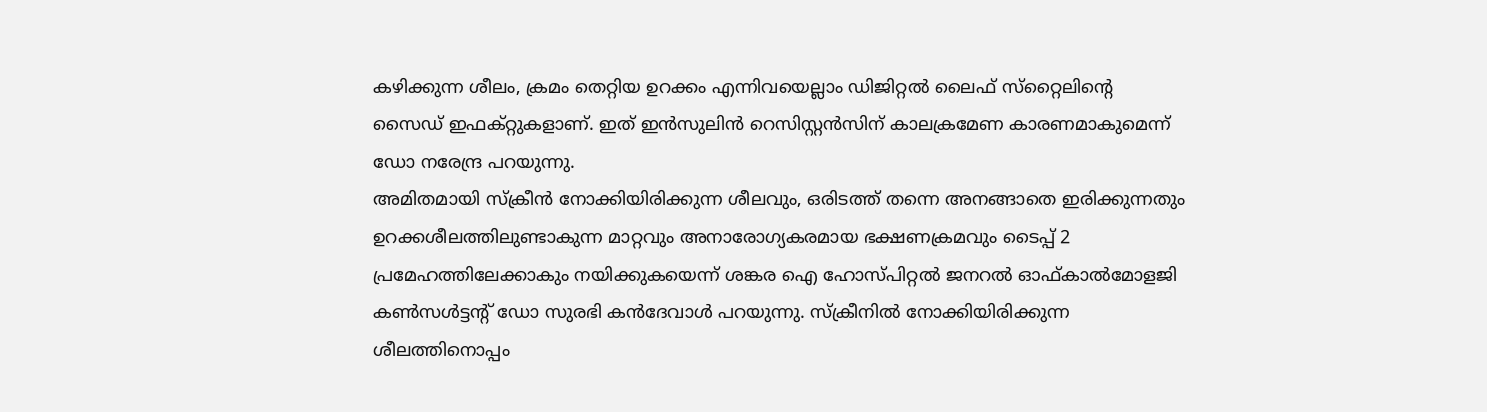കഴിക്കുന്ന ശീലം, ക്രമം തെറ്റിയ ഉറക്കം എന്നിവയെല്ലാം ഡിജിറ്റല്‍ ലൈഫ് സ്‌റ്റൈലിന്റെ സൈഡ് ഇഫക്റ്റുകളാണ്. ഇത് ഇന്‍സുലിന്‍ റെസിസ്റ്റന്‍സിന് കാലക്രമേണ കാരണമാകുമെന്ന് ഡോ നരേന്ദ്ര പറയുന്നു.
അമിതമായി സ്‌ക്രീന്‍ നോക്കിയിരിക്കുന്ന ശീലവും, ഒരിടത്ത് തന്നെ അനങ്ങാതെ ഇരിക്കുന്നതും ഉറക്കശീലത്തിലുണ്ടാകുന്ന മാറ്റവും അനാരോഗ്യകരമായ ഭക്ഷണക്രമവും ടൈപ്പ് 2 പ്രമേഹത്തിലേക്കാകും നയിക്കുകയെന്ന് ശങ്കര ഐ ഹോസ്പിറ്റല്‍ ജനറല്‍ ഓഫ്കാല്‍മോളജി കണ്‍സള്‍ട്ടന്റ് ഡോ സുരഭി കന്‍ദേവാള്‍ പറയുന്നു. സ്‌ക്രീനില്‍ നോക്കിയിരിക്കുന്ന ശീലത്തിനൊപ്പം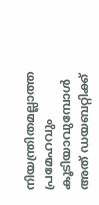നിയന്ത്രിതമല്ലാത്ത പ്രമേഹവും കൂടിയാവുമ്പോള്‍ അത് ഡയബറ്റിക്ക്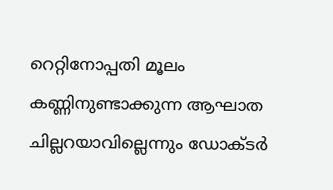റെറ്റിനോപ്പതി മൂലം കണ്ണിനുണ്ടാക്കുന്ന ആഘാത ചില്ലറയാവില്ലെന്നും ഡോക്ടര്‍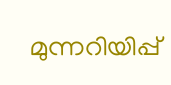മുന്നറിയിപ്പ്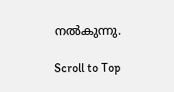നല്‍കുന്നു.

Scroll to Top